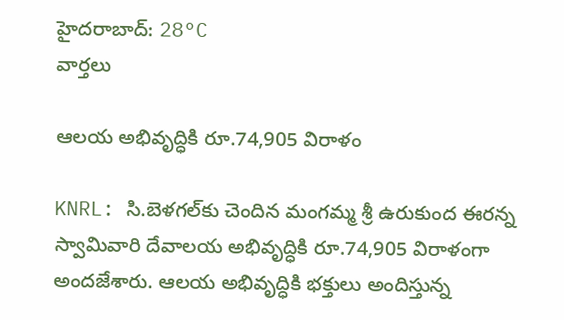హైదరాబాద్: 28°C
వార్తలు

ఆలయ అభివృద్ధికి రూ.74,905 విరాళం

KNRL: సి.బెళగల్‌కు చెందిన మంగమ్మ శ్రీ ఉరుకుంద ఈరన్న స్వామివారి దేవాలయ అభివృద్ధికి రూ.74,905 విరాళంగా అందజేశారు. ఆలయ అభివృద్ధికి భక్తులు అందిస్తున్న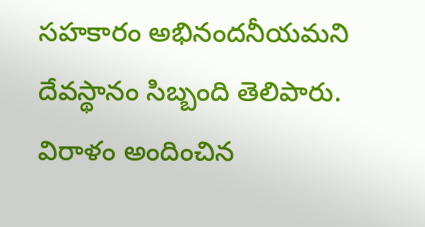సహకారం అభినందనీయమని దేవస్థానం సిబ్బంది తెలిపారు. విరాళం అందించిన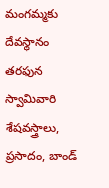మంగమ్మకు దేవస్థానం తరఫున స్వామివారి శేషవస్త్రాలు, ప్రసాదం, బాండ్‌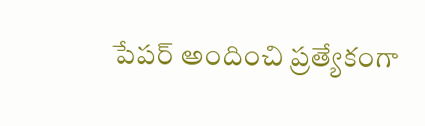పేపర్ అందించి ప్రత్యేకంగా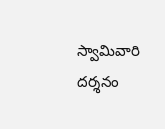స్వామివారి దర్శనం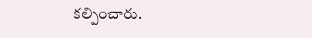కల్పించారు.